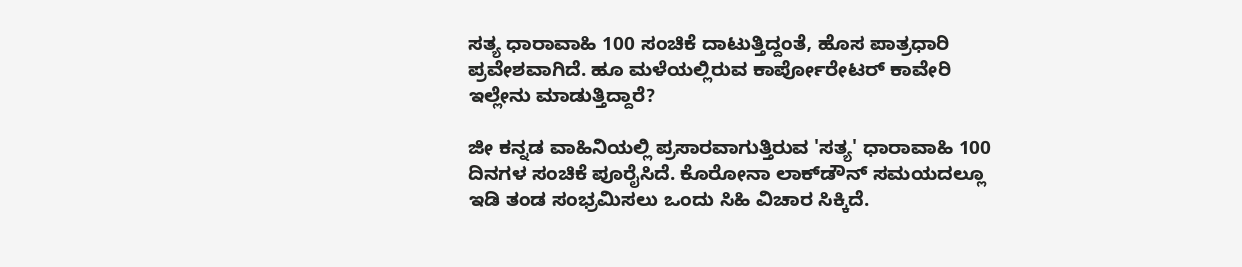ಸತ್ಯ ಧಾರಾವಾಹಿ 100 ಸಂಚಿಕೆ ದಾಟುತ್ತಿದ್ದಂತೆ, ಹೊಸ ಪಾತ್ರಧಾರಿ ಪ್ರವೇಶವಾಗಿದೆ. ಹೂ ಮಳೆಯಲ್ಲಿರುವ ಕಾರ್ಪೋರೇಟರ್‌ ಕಾವೇರಿ ಇಲ್ಲೇನು ಮಾಡುತ್ತಿದ್ದಾರೆ?

ಜೀ ಕನ್ನಡ ವಾಹಿನಿಯಲ್ಲಿ ಪ್ರಸಾರವಾಗುತ್ತಿರುವ 'ಸತ್ಯ' ಧಾರಾವಾಹಿ 100 ದಿನಗಳ ಸಂಚಿಕೆ ಪೂರೈಸಿದೆ. ಕೊರೋನಾ ಲಾಕ್‌ಡೌನ್‌ ಸಮಯದಲ್ಲೂ ಇಡಿ ತಂಡ ಸಂಭ್ರಮಿಸಲು ಒಂದು ಸಿಹಿ ವಿಚಾರ ಸಿಕ್ಕಿದೆ.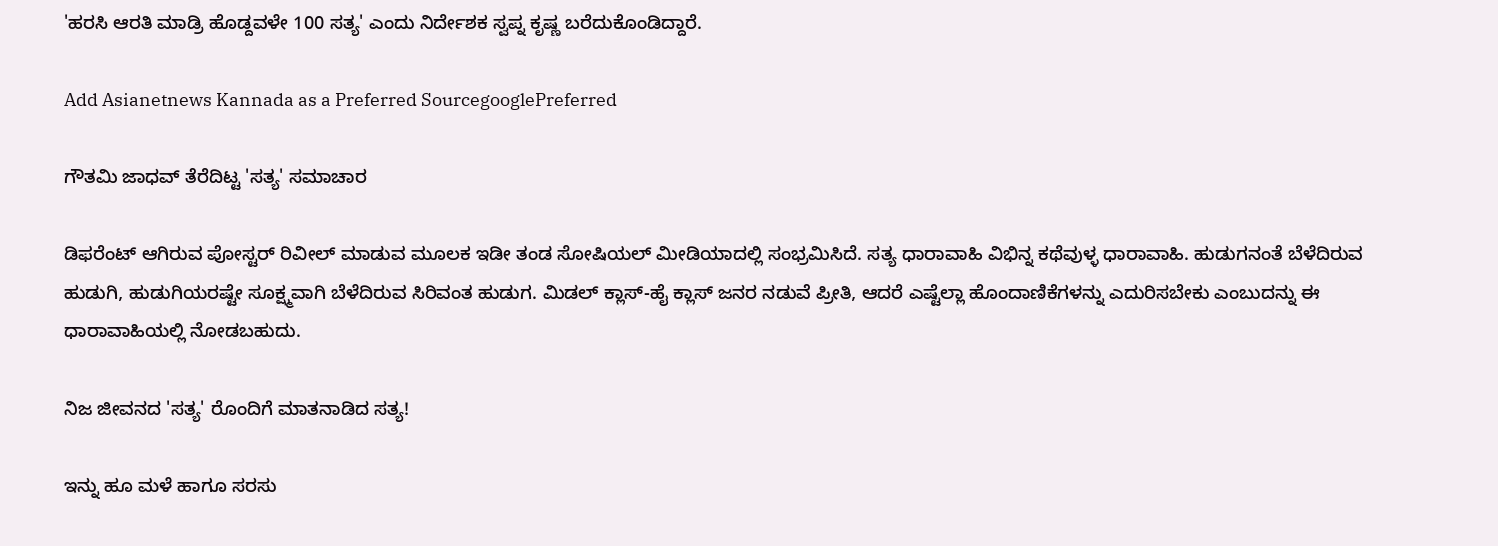'ಹರಸಿ ಆರತಿ ಮಾಡ್ರಿ ಹೊಡ್ದವಳೇ 100 ಸತ್ಯ' ಎಂದು ನಿರ್ದೇಶಕ ಸ್ವಪ್ನ ಕೃಷ್ಣ ಬರೆದುಕೊಂಡಿದ್ದಾರೆ.

Add Asianetnews Kannada as a Preferred SourcegooglePreferred

ಗೌತಮಿ ಜಾಧವ್ ತೆರೆದಿಟ್ಟ 'ಸತ್ಯ' ಸಮಾಚಾರ

ಡಿಫರೆಂಟ್ ಆಗಿರುವ ಪೋಸ್ಟರ್ ರಿವೀಲ್ ಮಾಡುವ ಮೂಲಕ ಇಡೀ ತಂಡ ಸೋಷಿಯಲ್ ಮೀಡಿಯಾದಲ್ಲಿ ಸಂಭ್ರಮಿಸಿದೆ. ಸತ್ಯ ಧಾರಾವಾಹಿ ವಿಭಿನ್ನ ಕಥೆವುಳ್ಳ ಧಾರಾವಾಹಿ. ಹುಡುಗನಂತೆ ಬೆಳೆದಿರುವ ಹುಡುಗಿ, ಹುಡುಗಿಯರಷ್ಟೇ ಸೂಕ್ಷ್ಮವಾಗಿ ಬೆಳೆದಿರುವ ಸಿರಿವಂತ ಹುಡುಗ. ಮಿಡಲ್‌ ಕ್ಲಾಸ್-ಹೈ ಕ್ಲಾಸ್‌ ಜನರ ನಡುವೆ ಪ್ರೀತಿ, ಆದರೆ ಎಷ್ಟೆಲ್ಲಾ ಹೊಂದಾಣಿಕೆಗಳನ್ನು ಎದುರಿಸಬೇಕು ಎಂಬುದನ್ನು ಈ ಧಾರಾವಾಹಿಯಲ್ಲಿ ನೋಡಬಹುದು.

ನಿಜ ಜೀವನದ 'ಸತ್ಯ' ರೊಂದಿಗೆ ಮಾತನಾಡಿದ ಸತ್ಯ!

ಇನ್ನು ಹೂ ಮಳೆ ಹಾಗೂ ಸರಸು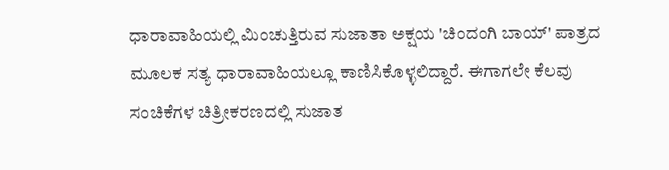ಧಾರಾವಾಹಿಯಲ್ಲಿ ಮಿಂಚುತ್ತಿರುವ ಸುಜಾತಾ ಅಕ್ಷಯ 'ಚಿಂದಂಗಿ ಬಾಯ್' ಪಾತ್ರದ ಮೂಲಕ ಸತ್ಯ ಧಾರಾವಾಹಿಯಲ್ಲೂ ಕಾಣಿಸಿಕೊಳ್ಳಲಿದ್ದಾರೆ. ಈಗಾಗಲೇ ಕೆಲವು ಸಂಚಿಕೆಗಳ ಚಿತ್ರೀಕರಣದಲ್ಲಿ ಸುಜಾತ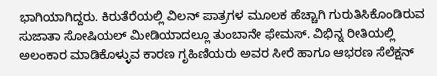ಭಾಗಿಯಾಗಿದ್ದರು. ಕಿರುತೆರೆಯಲ್ಲಿ ವಿಲನ್ ಪಾತ್ರಗಳ ಮೂಲಕ ಹೆಚ್ಚಾಗಿ ಗುರುತಿಸಿಕೊಂಡಿರುವ ಸುಜಾತಾ ಸೋಷಿಯಲ್ ಮೀಡಿಯಾದಲ್ಲೂ ತುಂಬಾನೇ ಫೇಮಸ್‌. ವಿಭಿನ್ನ ರೀತಿಯಲ್ಲಿ ಅಲಂಕಾರ ಮಾಡಿಕೊಳ್ಳುವ ಕಾರಣ ಗೃಹಿಣಿಯರು ಅವರ ಸೀರೆ ಹಾಗೂ ಆಭರಣ ಸೆಲೆಕ್ಷನ್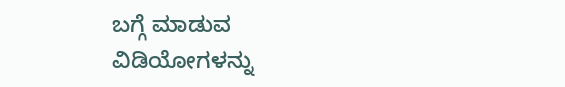ಬಗ್ಗೆ ಮಾಡುವ ವಿಡಿಯೋಗಳನ್ನು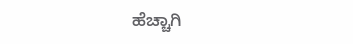ಹೆಚ್ಚಾಗಿ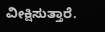ವೀಕ್ಷಿಸುತ್ತಾರೆ.